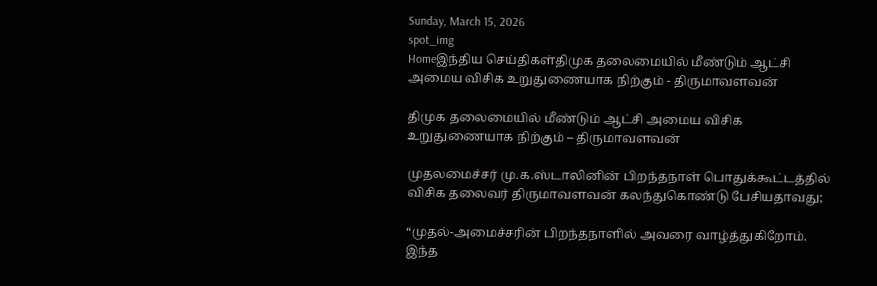Sunday, March 15, 2026
spot_img
Homeஇந்திய செய்திகள்திமுக தலைமையில் மீண்டும் ஆட்சி அமைய விசிக உறுதுணையாக நிற்கும் - திருமாவளவன்

திமுக தலைமையில் மீண்டும் ஆட்சி அமைய விசிக உறுதுணையாக நிற்கும் – திருமாவளவன்

முதலமைச்சர் மு.க.ஸ்டாலினின் பிறந்தநாள் பொதுக்கூட்டத்தில் விசிக தலைவர் திருமாவளவன் கலந்துகொண்டு பேசியதாவது;

“முதல்-அமைச்சரின் பிறந்தநாளில் அவரை வாழ்த்துகிறோம். இந்த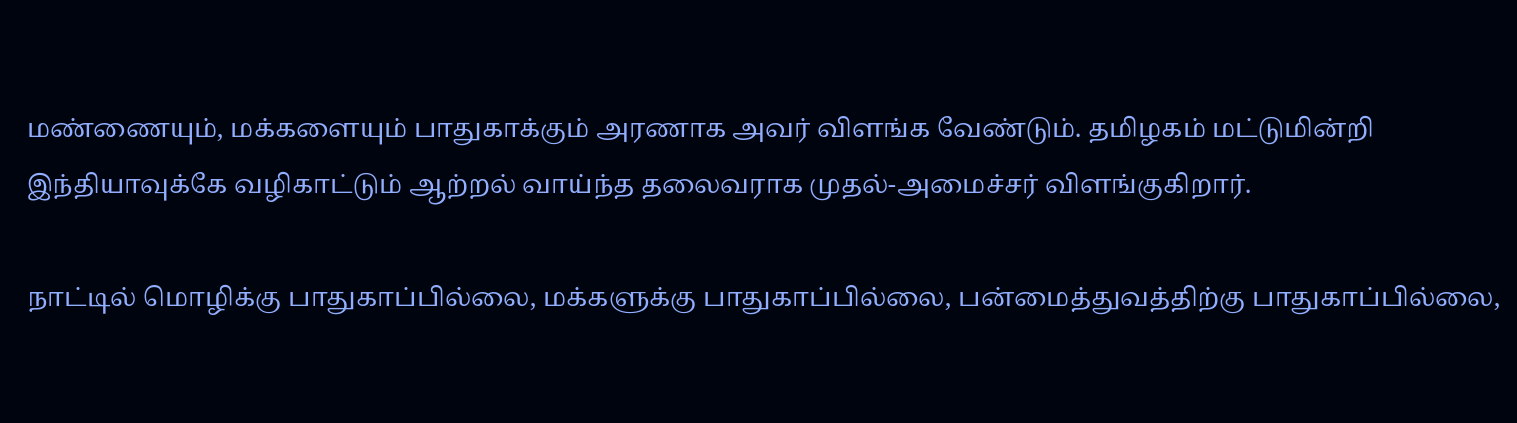மண்ணையும், மக்களையும் பாதுகாக்கும் அரணாக அவர் விளங்க வேண்டும். தமிழகம் மட்டுமின்றி இந்தியாவுக்கே வழிகாட்டும் ஆற்றல் வாய்ந்த தலைவராக முதல்-அமைச்சர் விளங்குகிறார்.

நாட்டில் மொழிக்கு பாதுகாப்பில்லை, மக்களுக்கு பாதுகாப்பில்லை, பன்மைத்துவத்திற்கு பாதுகாப்பில்லை,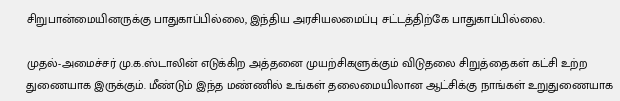சிறுபான்மையினருக்கு பாதுகாப்பில்லை, இந்திய அரசியலமைப்பு சட்டத்திற்கே பாதுகாப்பில்லை.

முதல்-அமைச்சர் மு.க.ஸ்டாலின் எடுக்கிற அத்தனை முயற்சிகளுக்கும் விடுதலை சிறுத்தைகள் கட்சி உற்ற துணையாக இருக்கும். மீண்டும் இந்த மண்ணில் உங்கள் தலைமையிலான ஆட்சிக்கு நாங்கள் உறுதுணையாக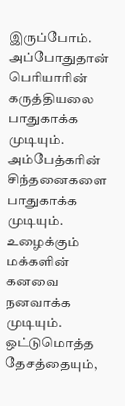இருப்போம். அப்போதுதான் பெரியாரின் கருத்தியலை பாதுகாக்க முடியும். அம்பேத்கரின் சிந்தனைகளை பாதுகாக்க முடியும். உழைக்கும் மக்களின் கனவை நனவாக்க முடியும். ஒட்டுமொத்த தேசத்தையும்,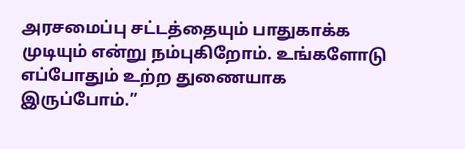அரசமைப்பு சட்டத்தையும் பாதுகாக்க முடியும் என்று நம்புகிறோம். உங்களோடு எப்போதும் உற்ற துணையாக இருப்போம்.”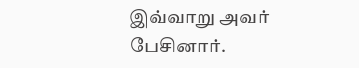இவ்வாறு அவர் பேசினார்.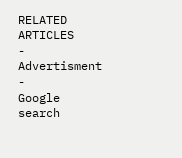RELATED ARTICLES
- Advertisment -
Google search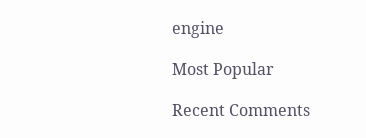engine

Most Popular

Recent Comments